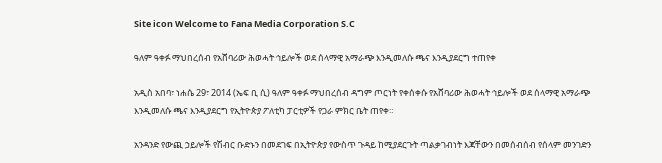Site icon Welcome to Fana Media Corporation S.C

ዓለም ዓቀፉ ማህበረሰብ የአሸባሪው ሕወሓት ኅይሎች ወደ ሰላማዊ አማራጭ እንዲመለሱ ጫና እንዲያደርግ ተጠየቀ

አዲስ አበባ፣ ነሐሴ 29፣ 2014 (ኤፍ ቢ ሲ) ዓለም ዓቀፉ ማህበረሰብ ዳግም ጦርነት የቀሰቀሱ የአሸባሪው ሕወሓት ኅይሎች ወደ ሰላማዊ አማራጭ እንዲመለሱ ጫና እንዲያደርግ የኢትዮጵያ ፖለቲካ ፓርቲዎች የጋራ ምክር ቤት ጠየቀ።

አንዳንድ የውጪ ኃይሎች የሽብር ቡድኑን በመደገፍ በኢትዮጵያ የውስጥ ጉዳይ ከሚያደርጉት ጣልቃገብነት እጃቸውን በመሰብሰብ የሰላም መንገድን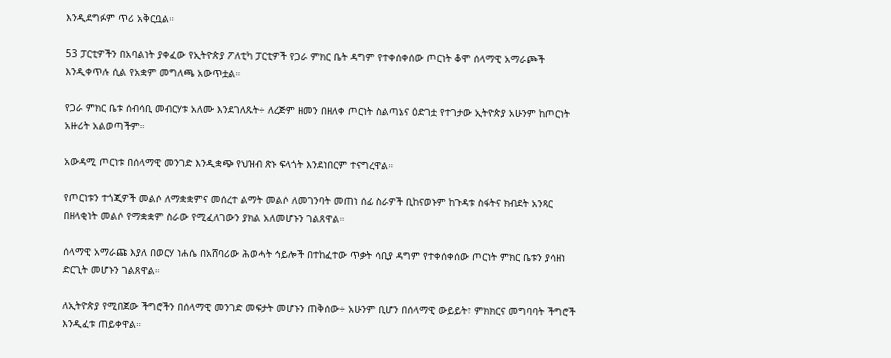እንዲደግፉም ጥሪ አቅርቧል።

53 ፓርቲዎችን በአባልነት ያቀፈው የኢትዮጵያ ፖለቲካ ፓርቲዎች የጋራ ምክር ቤት ዳግም የተቀሰቀሰው ጦርነት ቆሞ ሰላማዊ አማራጮች እንዲቀጥሉ ሲል የአቋም መግለጫ አውጥቷል።

የጋራ ምክር ቤቱ ሰብሳቢ መብርሃቱ አለሙ እንደገለጹት÷ ለረጅም ዘመን በዘለቀ ጦርነት ስልጣኔና ዕድገቷ የተገታው ኢትዮጵያ አሁንም ከጦርነት አዙሪት አልወጣችም።

አውዳሚ ጦርነቱ በሰላማዊ መንገድ እንዲቋጭ የህዝብ ጽኑ ፍላጎት እንደነበርም ተናግረዋል።

የጦርነቱን ተጎጂዎች መልሶ ለማቋቋምና መሰረተ ልማት መልሶ ለመገንባት መጠነ ሰፊ ስራዎች ቢከናወኑም ከጉዳቱ ስፋትና ክብደት አንጻር በዘላቂነት መልሶ የማቋቋም ስራው የሚፈለገውን ያክል አለመሆኑን ገልጸዋል።

ሰላማዊ አማራጩ እያለ በወርሃ ነሐሴ በአሸባሪው ሕወሓት ኅይሎች በተከፈተው ጥቃት ሳቢያ ዳግም የተቀሰቀሰው ጦርነት ምክር ቤቱን ያሳዘነ ድርጊት መሆኑን ገልጸዋል።

ለኢትዮጵያ የሚበጀው ችግሮችን በሰላማዊ መንገድ መፍታት መሆኑን ጠቅሰው÷ አሁንም ቢሆን በሰላማዊ ውይይት፣ ምክክርና መግባባት ችግሮች እንዲፈቱ ጠይቀዋል።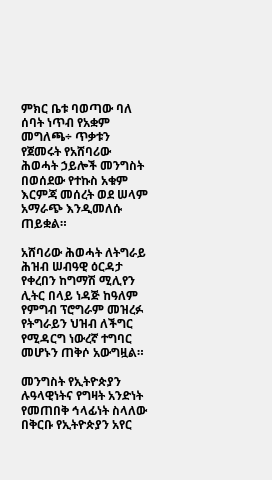ምክር ቤቱ ባወጣው ባለ ሰባት ነጥብ የአቋም መግለጫ÷ ጥቃቱን የጀመሩት የአሸባሪው ሕወሓት ኃይሎች መንግስት በወሰደው የተኩስ አቁም እርምጃ መሰረት ወደ ሠላም አማራጭ እንዲመለሱ ጠይቋል።

አሸባሪው ሕወሓት ለትግራይ ሕዝብ ሠብዓዊ ዕርዳታ የቀረበን ከግማሽ ሚሊየን ሊትር በላይ ነዳጅ ከዓለም የምግብ ፕሮግራም መዝረፉ የትግራይን ህዝብ ለችግር የሚዳርግ ነውረኛ ተግባር መሆኑን ጠቅሶ አውግዟል።

መንግስት የኢትዮጵያን ሉዓላዊነትና የግዛት አንድነት የመጠበቅ ኅላፊነት ስላለው በቅርቡ የኢትዮጵያን አየር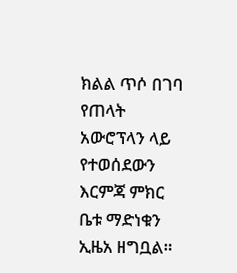ክልል ጥሶ በገባ የጠላት አውሮፕላን ላይ የተወሰደውን እርምጃ ምክር ቤቱ ማድነቁን ኢዜአ ዘግቧል።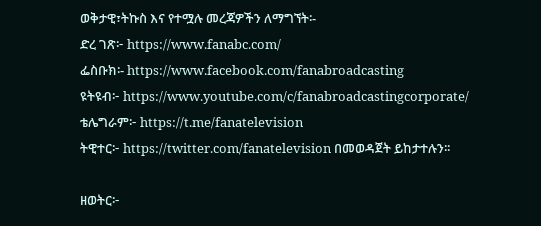ወቅታዊ፣ትኩስ እና የተሟሉ መረጃዎችን ለማግኘት፡-
ድረ ገጽ፦ https://www.fanabc.com/
ፌስቡክ፡- https://www.facebook.com/fanabroadcasting
ዩትዩብ፦ https://www.youtube.com/c/fanabroadcastingcorporate/
ቴሌግራም፦ https://t.me/fanatelevision
ትዊተር፦ https://twitter.com/fanatelevision በመወዳጀት ይከታተሉን፡፡

ዘወትር፦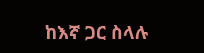ከእኛ ጋር ስላሉ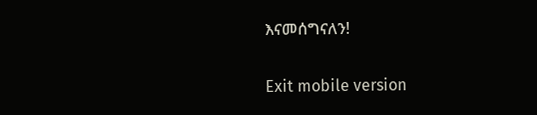እናመሰግናለን!

Exit mobile version